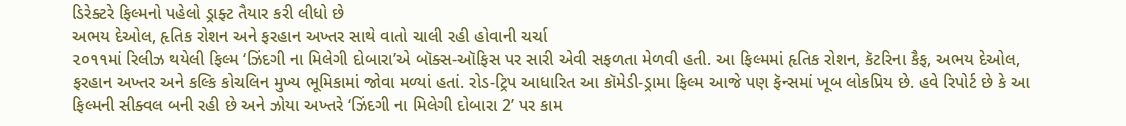ડિરેક્ટરે ફિલ્મનો પહેલો ડ્રાફ્ટ તૈયાર કરી લીધો છે
અભય દેઓલ, હૃતિક રોશન અને ફરહાન અખ્તર સાથે વાતો ચાલી રહી હોવાની ચર્ચા
૨૦૧૧માં રિલીઝ થયેલી ફિલ્મ ‘ઝિંદગી ના મિલેગી દોબારા’એ બૉક્સ-ઑફિસ પર સારી એવી સફળતા મેળવી હતી. આ ફિલ્મમાં હૃતિક રોશન, કૅટરિના કૈફ, અભય દેઓલ, ફરહાન અખ્તર અને કલ્કિ કોચલિન મુખ્ય ભૂમિકામાં જોવા મળ્યાં હતાં. રોડ-ટ્રિપ આધારિત આ કૉમેડી-ડ્રામા ફિલ્મ આજે પણ ફૅન્સમાં ખૂબ લોકપ્રિય છે. હવે રિપોર્ટ છે કે આ ફિલ્મની સીક્વલ બની રહી છે અને ઝોયા અખ્તરે ‘ઝિંદગી ના મિલેગી દોબારા 2’ પર કામ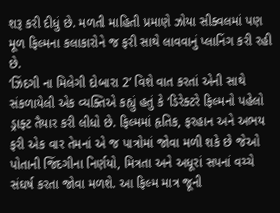શરૂ કરી દીધું છે. મળતી માહિતી પ્રમાણે ઝોયા સીક્વલમાં પણ મૂળ ફિલ્મના કલાકારોને જ ફરી સાથે લાવવાનું પ્લાનિંગ કરી રહી છે.
‘ઝિંદગી ના મિલેગી દોબારા 2’ વિશે વાત કરતાં એની સાથે સંકળાયેલી એક વ્યક્તિએ કહ્યું હતું કે ‘ડિરેક્ટરે ફિલ્મનો પહેલો ડ્રાફ્ટ તૈયાર કરી લીધો છે. ફિલ્મમાં હૃતિક, ફરહાન અને અભય ફરી એક વાર તેમનાં એ જ પાત્રોમાં જોવા મળી શકે છે જેઓ પોતાની જિંદગીના નિર્ણયો, મિત્રતા અને અધૂરાં સપનાં વચ્ચે સંઘર્ષ કરતા જોવા મળશે. આ ફિલ્મ માત્ર જૂની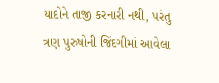યાદોને તાજી કરનારી નથી, પરંતુ ત્રણ પુરુષોની જિંદગીમાં આવેલા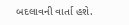બદલાવની વાર્તા હશે.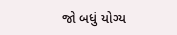જો બધું યોગ્ય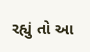રહ્યું તો આ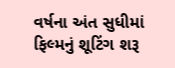વર્ષના અંત સુધીમાં ફિલ્મનું શૂટિંગ શરૂ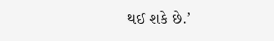થઈ શકે છે.’